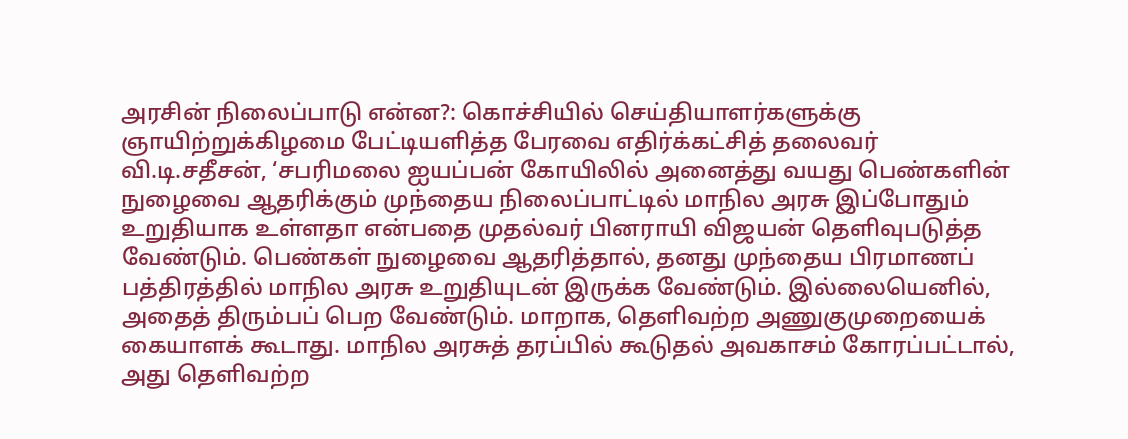அரசின் நிலைப்பாடு என்ன?: கொச்சியில் செய்தியாளர்களுக்கு ஞாயிற்றுக்கிழமை பேட்டியளித்த பேரவை எதிர்க்கட்சித் தலைவர் வி.டி.சதீசன், ‘சபரிமலை ஐயப்பன் கோயிலில் அனைத்து வயது பெண்களின் நுழைவை ஆதரிக்கும் முந்தைய நிலைப்பாட்டில் மாநில அரசு இப்போதும் உறுதியாக உள்ளதா என்பதை முதல்வர் பினராயி விஜயன் தெளிவுபடுத்த வேண்டும். பெண்கள் நுழைவை ஆதரித்தால், தனது முந்தைய பிரமாணப் பத்திரத்தில் மாநில அரசு உறுதியுடன் இருக்க வேண்டும். இல்லையெனில், அதைத் திரும்பப் பெற வேண்டும். மாறாக, தெளிவற்ற அணுகுமுறையைக் கையாளக் கூடாது. மாநில அரசுத் தரப்பில் கூடுதல் அவகாசம் கோரப்பட்டால், அது தெளிவற்ற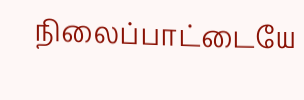நிலைப்பாட்டையே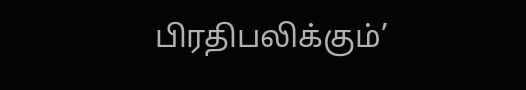பிரதிபலிக்கும்’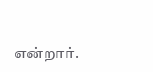என்றார்.